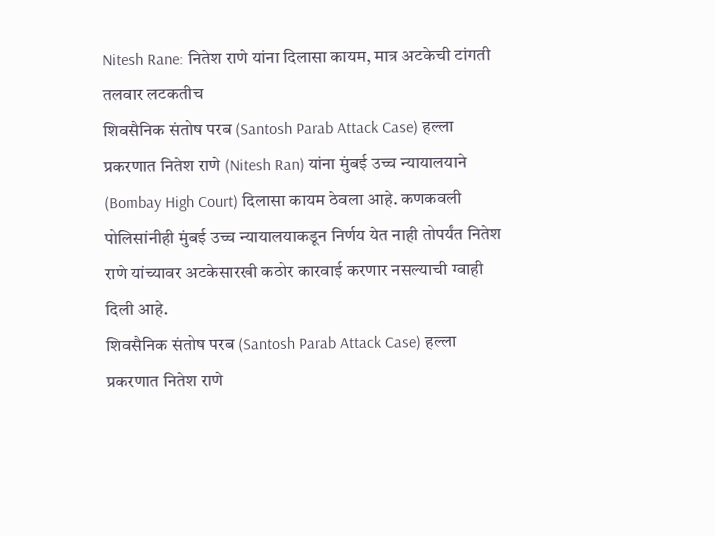Nitesh Rane: नितेश राणे यांना दिलासा कायम, मात्र अटकेची टांगती तलवार लटकतीच
शिवसैनिक संतोष परब (Santosh Parab Attack Case) हल्ला प्रकरणात नितेश राणे (Nitesh Ran) यांना मुंबई उच्च न्यायालयाने (Bombay High Court) दिलासा कायम ठेवला आहे. कणकवली पोलिसांनीही मुंबई उच्च न्यायालयाकडून निर्णय येत नाही तोपर्यंत नितेश राणे यांच्यावर अटकेसारखी कठोर कारवाई करणार नसल्याची ग्वाही दिली आहे.
शिवसैनिक संतोष परब (Santosh Parab Attack Case) हल्ला प्रकरणात नितेश राणे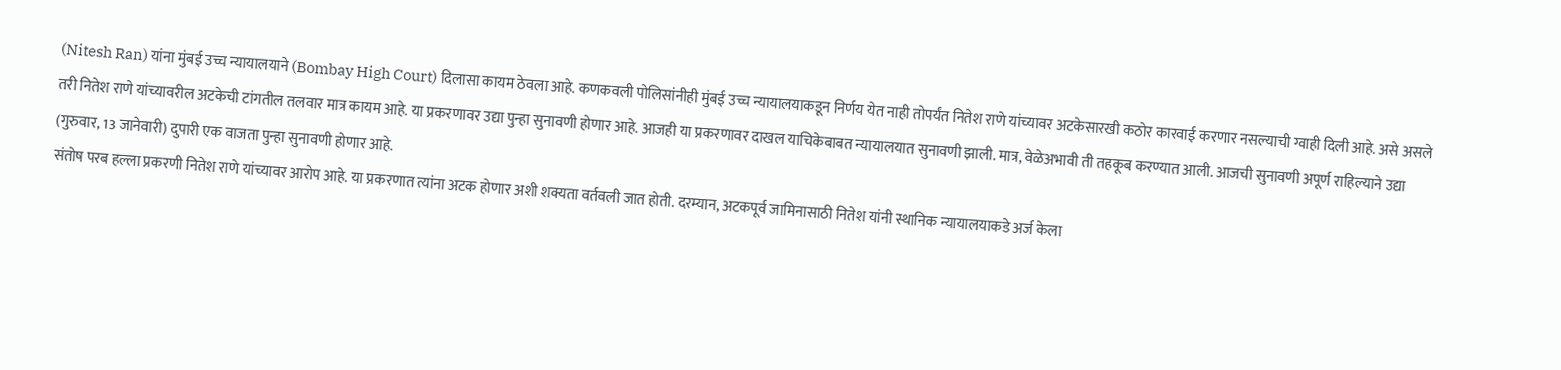(Nitesh Ran) यांना मुंबई उच्च न्यायालयाने (Bombay High Court) दिलासा कायम ठेवला आहे. कणकवली पोलिसांनीही मुंबई उच्च न्यायालयाकडून निर्णय येत नाही तोपर्यंत नितेश राणे यांच्यावर अटकेसारखी कठोर कारवाई करणार नसल्याची ग्वाही दिली आहे. असे असले तरी नितेश राणे यांच्यावरील अटकेची टांगतील तलवार मात्र कायम आहे. या प्रकरणावर उद्या पुन्हा सुनावणी होणार आहे. आजही या प्रकरणावर दाखल याचिकेबाबत न्यायालयात सुनावणी झाली. मात्र, वेळेअभावी ती तहकूब करण्यात आली. आजची सुनावणी अपूर्ण राहिल्याने उद्या (गुरुवार, 13 जानेवारी) दुपारी एक वाजता पुन्हा सुनावणी होणार आहे.
संतोष परब हल्ला प्रकरणी नितेश राणे यांच्यावर आरोप आहे. या प्रकरणात त्यांना अटक होणार अशी शक्यता वर्तवली जात होती. दरम्यान, अटकपूर्व जामिनासाठी नितेश यांनी स्थानिक न्यायालयाकडे अर्ज केला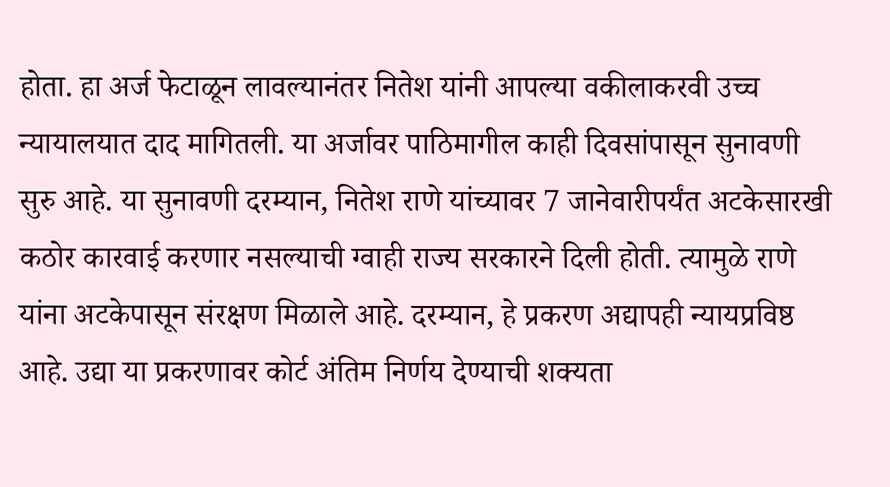होता. हा अर्ज फेटाळून लावल्यानंतर नितेश यांनी आपल्या वकीलाकरवी उच्च न्यायालयात दाद मागितली. या अर्जावर पाठिमागील काही दिवसांपासून सुनावणी सुरु आहे. या सुनावणी दरम्यान, नितेश राणे यांच्यावर 7 जानेवारीपर्यंत अटकेसारखी कठोर कारवाई करणार नसल्याची ग्वाही राज्य सरकारने दिली होती. त्यामुळे राणे यांना अटकेपासून संरक्षण मिळाले आहे. दरम्यान, हे प्रकरण अद्यापही न्यायप्रविष्ठ आहे. उद्या या प्रकरणावर कोर्ट अंतिम निर्णय देण्याची शक्यता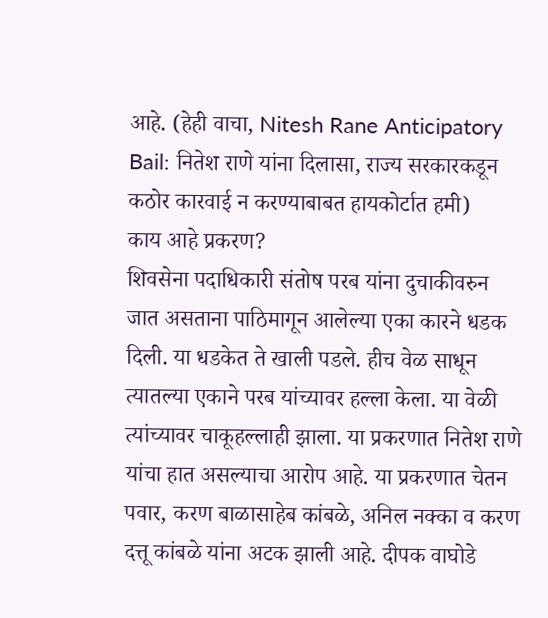आहे. (हेही वाचा, Nitesh Rane Anticipatory Bail: नितेश राणे यांना दिलासा, राज्य सरकारकडून कठोर कारवाई न करण्याबाबत हायकोर्टात हमी)
काय आहे प्रकरण?
शिवसेना पदाधिकारी संतोष परब यांना दुचाकीवरुन जात असताना पाठिमागून आलेल्या एका कारने धडक दिली. या धडकेत ते खाली पडले. हीच वेळ साधून त्यातल्या एकाने परब यांच्यावर हल्ला केला. या वेळी त्यांच्यावर चाकूहल्लाही झाला. या प्रकरणात नितेश राणे यांचा हात असल्याचा आरोप आहे. या प्रकरणात चेतन पवार, करण बाळासाहेब कांबळे, अनिल नक्का व करण दत्तू कांबळे यांना अटक झाली आहे. दीपक वाघोडे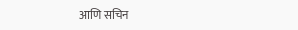आणि सचिन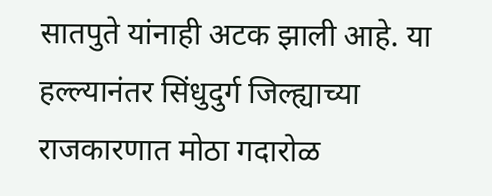सातपुते यांनाही अटक झाली आहे. या हल्ल्यानंतर सिंधुदुर्ग जिल्ह्याच्या राजकारणात मोठा गदारोळ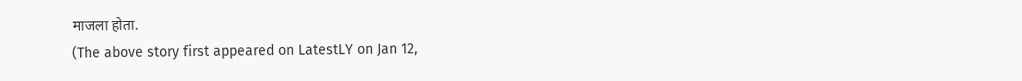माजला होता.
(The above story first appeared on LatestLY on Jan 12,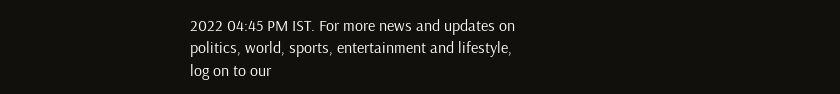2022 04:45 PM IST. For more news and updates on politics, world, sports, entertainment and lifestyle, log on to our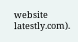website latestly.com).